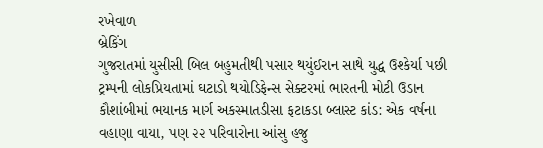રખેવાળ
બ્રેકિંગ
ગુજરાતમાં યુસીસી બિલ બહુમતીથી પસાર થયુંઈરાન સાથે યુદ્ધ ઉશ્કેર્યા પછી ટ્રમ્પની લોકપ્રિયતામાં ઘટાડો થયોડિફેન્સ સેક્ટરમાં ભારતની મોટી ઉડાન કૌશાંબીમાં ભયાનક માર્ગ અકસ્માતડીસા ફટાકડા બ્લાસ્ટ કાંડ: એક વર્ષના વહાણા વાયા, પણ ૨૨ પરિવારોના આંસુ હજુ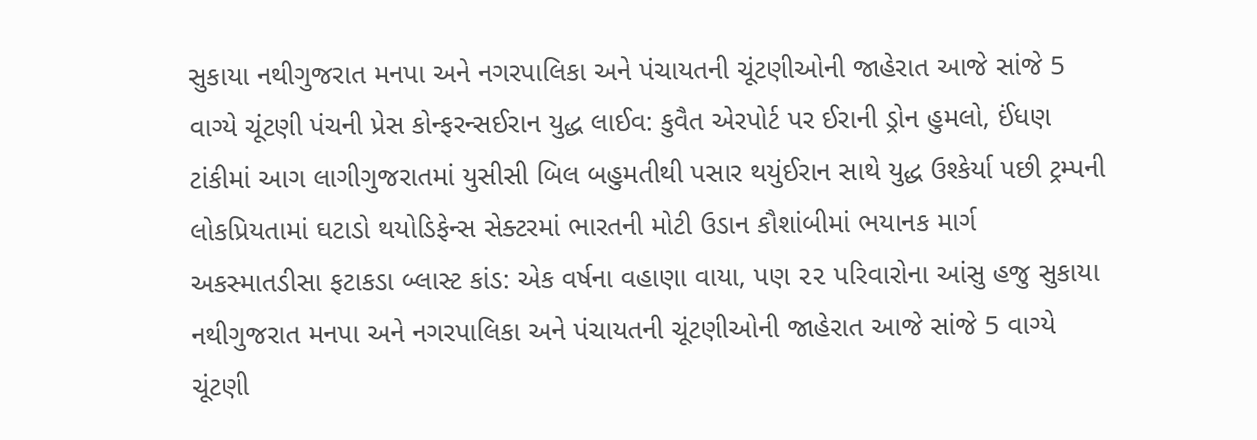સુકાયા નથીગુજરાત મનપા અને નગરપાલિકા અને પંચાયતની ચૂંટણીઓની જાહેરાત આજે સાંજે 5 વાગ્યે ચૂંટણી પંચની પ્રેસ કોન્ફરન્સઈરાન યુદ્ધ લાઈવ: કુવૈત એરપોર્ટ પર ઈરાની ડ્રોન હુમલો, ઈંધણ ટાંકીમાં આગ લાગીગુજરાતમાં યુસીસી બિલ બહુમતીથી પસાર થયુંઈરાન સાથે યુદ્ધ ઉશ્કેર્યા પછી ટ્રમ્પની લોકપ્રિયતામાં ઘટાડો થયોડિફેન્સ સેક્ટરમાં ભારતની મોટી ઉડાન કૌશાંબીમાં ભયાનક માર્ગ અકસ્માતડીસા ફટાકડા બ્લાસ્ટ કાંડ: એક વર્ષના વહાણા વાયા, પણ ૨૨ પરિવારોના આંસુ હજુ સુકાયા નથીગુજરાત મનપા અને નગરપાલિકા અને પંચાયતની ચૂંટણીઓની જાહેરાત આજે સાંજે 5 વાગ્યે ચૂંટણી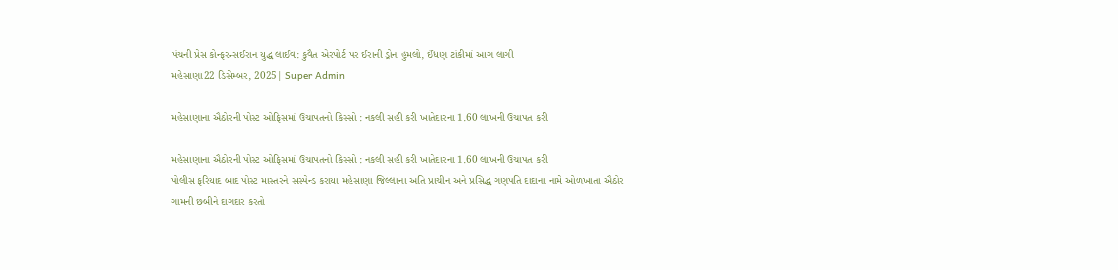પંચની પ્રેસ કોન્ફરન્સઈરાન યુદ્ધ લાઈવ: કુવૈત એરપોર્ટ પર ઈરાની ડ્રોન હુમલો, ઈંધણ ટાંકીમાં આગ લાગી
મહેસાણા22 ડિસેમ્બર, 2025| Super Admin

મહેસાણાના ઐઠોરની પોસ્ટ ઓફિસમાં ઉચાપતનો કિસ્સો : નકલી સહી કરી ખાતેદારના 1.60 લાખની ઉચાપત કરી

મહેસાણાના ઐઠોરની પોસ્ટ ઓફિસમાં ઉચાપતનો કિસ્સો : નકલી સહી કરી ખાતેદારના 1.60 લાખની ઉચાપત કરી
પોલીસ ફરિયાદ બાદ પોસ્ટ માસ્તરને સસ્પેન્ડ કરાયા મહેસાણા જિલ્લાના અતિ પ્રાચીન અને પ્રસિદ્ધ ગણપતિ દાદાના નામે ઓળખાતા ઐઠોર ગામની છબીને દાગદાર કરતો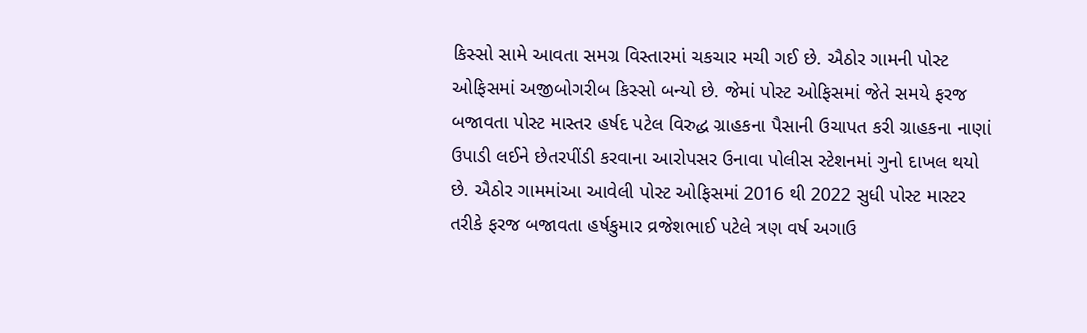કિસ્સો સામે આવતા સમગ્ર વિસ્તારમાં ચકચાર મચી ગઈ છે. ઐઠોર ગામની પોસ્ટ ઓફિસમાં અજીબોગરીબ કિસ્સો બન્યો છે. જેમાં પોસ્ટ ઓફિસમાં જેતે સમયે ફરજ બજાવતા પોસ્ટ માસ્તર હર્ષદ પટેલ વિરુદ્ધ ગ્રાહકના પૈસાની ઉચાપત કરી ગ્રાહકના નાણાં ઉપાડી લઈને છેતરપીંડી કરવાના આરોપસર ઉનાવા પોલીસ સ્ટેશનમાં ગુનો દાખલ થયો છે. ઐઠોર ગામમાંઆ આવેલી પોસ્ટ ઓફિસમાં 2016 થી 2022 સુધી પોસ્ટ માસ્ટર તરીકે ફરજ બજાવતા હર્ષકુમાર વ્રજેશભાઈ પટેલે ત્રણ વર્ષ અગાઉ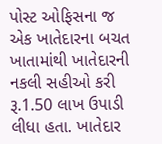પોસ્ટ ઓફિસના જ એક ખાતેદારના બચત ખાતામાંથી ખાતેદારની નકલી સહીઓ કરી રૂ.1.50 લાખ ઉપાડી લીધા હતા. ખાતેદાર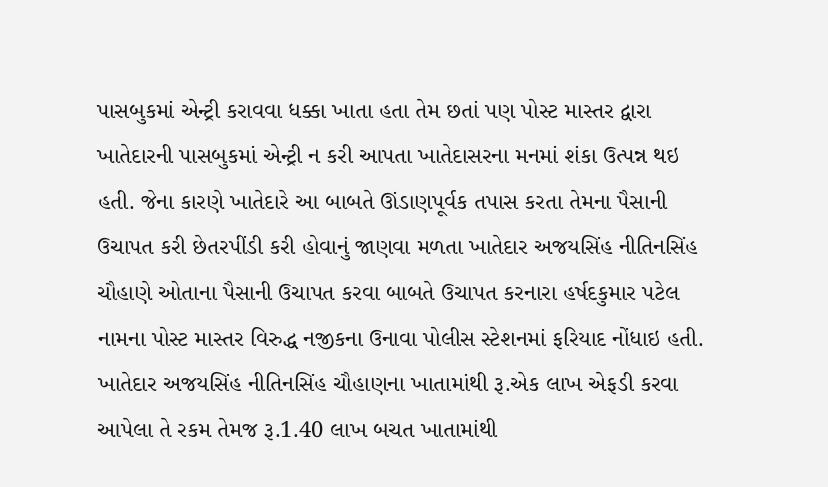પાસબુકમાં એન્ટ્રી કરાવવા ધક્કા ખાતા હતા તેમ છતાં પણ પોસ્ટ માસ્તર દ્વારા ખાતેદારની પાસબુકમાં એન્ટ્રી ન કરી આપતા ખાતેદાસરના મનમાં શંકા ઉત્પન્ન થઇ હતી. જેના કારણે ખાતેદારે આ બાબતે ઊંડાણપૂર્વક તપાસ કરતા તેમના પૈસાની ઉચાપત કરી છેતરપીંડી કરી હોવાનું જાણવા મળતા ખાતેદાર અજયસિંહ નીતિનસિંહ ચૌહાણે ઓતાના પૈસાની ઉચાપત કરવા બાબતે ઉચાપત કરનારા હર્ષદકુમાર પટેલ નામના પોસ્ટ માસ્તર વિરુદ્ધ નજીકના ઉનાવા પોલીસ સ્ટેશનમાં ફરિયાદ નોંધાઇ હતી. ખાતેદાર અજયસિંહ નીતિનસિંહ ચૌહાણના ખાતામાંથી રૂ.એક લાખ એફડી કરવા આપેલા તે રકમ તેમજ રૂ.1.40 લાખ બચત ખાતામાંથી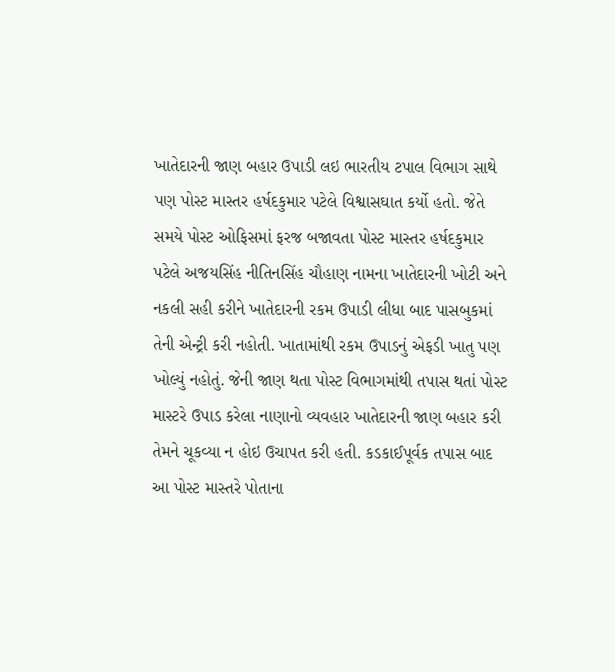ખાતેદારની જાણ બહાર ઉપાડી લઇ ભારતીય ટપાલ વિભાગ સાથે પણ પોસ્ટ માસ્તર હર્ષદકુમાર પટેલે વિશ્વાસઘાત કર્યો હતો. જેતે સમયે પોસ્ટ ઓફિસમાં ફરજ બજાવતા પોસ્ટ માસ્તર હર્ષદકુમાર પટેલે અજયસિંહ નીતિનસિંહ ચૌહાણ નામના ખાતેદારની ખોટી અને નકલી સહી કરીને ખાતેદારની રકમ ઉપાડી લીધા બાદ પાસબુકમાં તેની એન્ટ્રી કરી નહોતી. ખાતામાંથી રકમ ઉપાડનું એફડી ખાતુ પણ ખોલ્યું નહોતું. જેની જાણ થતા પોસ્ટ વિભાગમાંથી તપાસ થતાં પોસ્ટ માસ્ટરે ઉપાડ કરેલા નાણાનો વ્યવહાર ખાતેદારની જાણ બહાર કરી તેમને ચૂકવ્યા ન હોઇ ઉચાપત કરી હતી. કડકાઈપૂર્વક તપાસ બાદ આ પોસ્ટ માસ્તરે પોતાના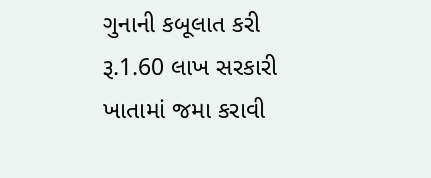ગુનાની કબૂલાત કરી રૂ.1.60 લાખ સરકારી ખાતામાં જમા કરાવી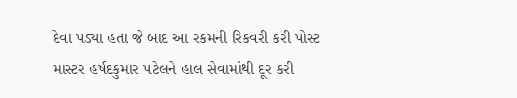દેવા પડ્યા હતા જે બાદ આ રકમની રિકવરી કરી પોસ્ટ માસ્ટર હર્ષદકુમાર પટેલને હાલ સેવામાંથી દૂર કરી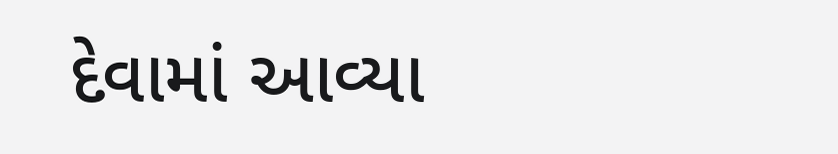દેવામાં આવ્યા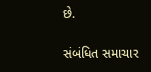છે.

સંબંધિત સમાચાર